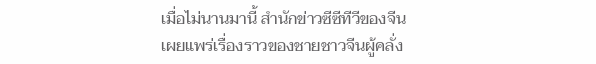เมื่อไม่นานมานี้ สำนักข่าวซีซีทีวีของจีน เผยแพร่เรื่องราวของชายชาวจีนผู้คลั่ง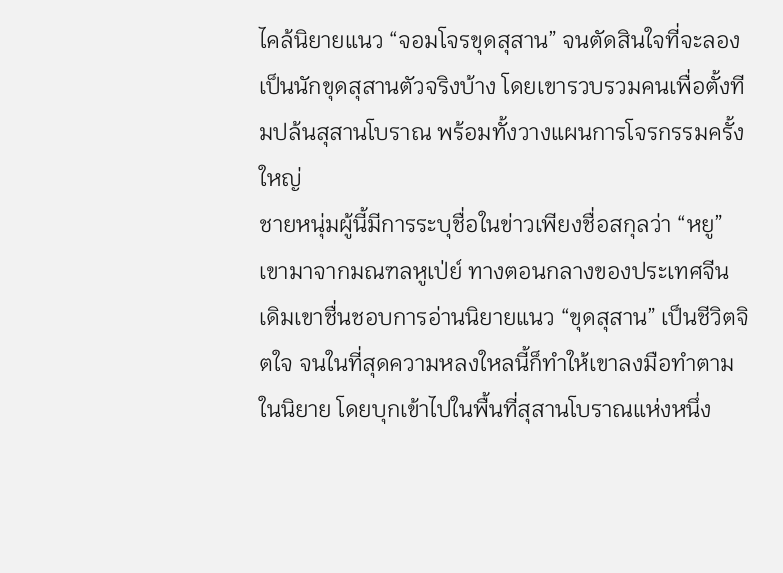ไคล้นิยายแนว “จอมโจรขุดสุสาน” จนตัดสินใจที่จะลองเป็นนักขุดสุสานตัวจริงบ้าง โดยเขารวบรวมคนเพื่อตั้งทีมปล้นสุสานโบราณ พร้อมทั้งวางแผนการโจรกรรมครั้งใหญ่
ชายหนุ่มผู้นี้มีการระบุชื่อในข่าวเพียงชื่อสกุลว่า “หยู” เขามาจากมณฑลหูเป่ย์ ทางตอนกลางของประเทศจีน เดิมเขาชื่นชอบการอ่านนิยายแนว “ขุดสุสาน” เป็นชีวิตจิตใจ จนในที่สุดความหลงใหลนี้ก็ทำให้เขาลงมือทำตามในนิยาย โดยบุกเข้าไปในพื้นที่สุสานโบราณแห่งหนึ่ง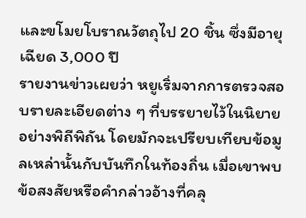และขโมยโบราณวัตถุไป 20 ชิ้น ซึ่งมีอายุเฉียด 3,000 ปี
รายงานข่าวเผยว่า หยูเริ่มจากการตรวจสอบรายละเอียดต่าง ๆ ที่บรรยายไว้ในนิยายอย่างพิถีพิถัน โดยมักจะเปรียบเทียบข้อมูลเหล่านั้นกับบันทึกในท้องถิ่น เมื่อเขาพบข้อสงสัยหรือคำกล่าวอ้างที่คลุ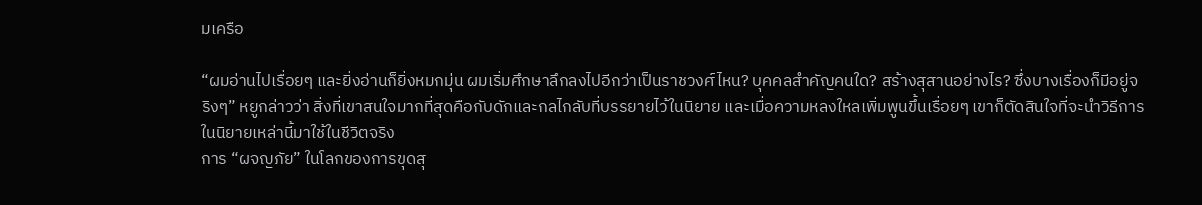มเครือ

“ผมอ่านไปเรื่อยๆ และยิ่งอ่านก็ยิ่งหมกมุ่น ผมเริ่มศึกษาลึกลงไปอีกว่าเป็นราชวงศ์ไหน? บุคคลสำคัญคนใด? สร้างสุสานอย่างไร? ซึ่งบางเรื่องก็มีอยู่จริงๆ” หยูกล่าวว่า สิ่งที่เขาสนใจมากที่สุดคือกับดักและกลไกลับที่บรรยายไว้ในนิยาย และเมื่อความหลงใหลเพิ่มพูนขึ้นเรื่อยๆ เขาก็ตัดสินใจที่จะนำวิธีการในนิยายเหล่านี้มาใช้ในชีวิตจริง
การ “ผจญภัย” ในโลกของการขุดสุ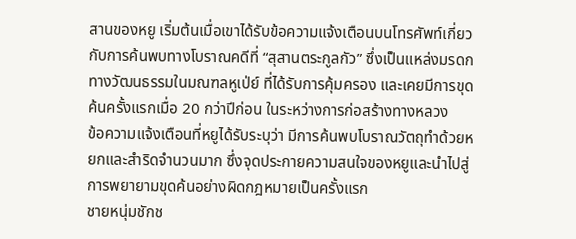สานของหยู เริ่มต้นเมื่อเขาได้รับข้อความแจ้งเตือนบนโทรศัพท์เกี่ยวกับการค้นพบทางโบราณคดีที่ “สุสานตระกูลกัว” ซึ่งเป็นแหล่งมรดกทางวัฒนธรรมในมณฑลหูเป่ย์ ที่ได้รับการคุ้มครอง และเคยมีการขุดค้นครั้งแรกเมื่อ 20 กว่าปีก่อน ในระหว่างการก่อสร้างทางหลวง
ข้อความแจ้งเตือนที่หยูได้รับระบุว่า มีการค้นพบโบราณวัตถุทำด้วยหยกและสำริดจำนวนมาก ซึ่งจุดประกายความสนใจของหยูและนำไปสู่การพยายามขุดค้นอย่างผิดกฎหมายเป็นครั้งแรก
ชายหนุ่มชักช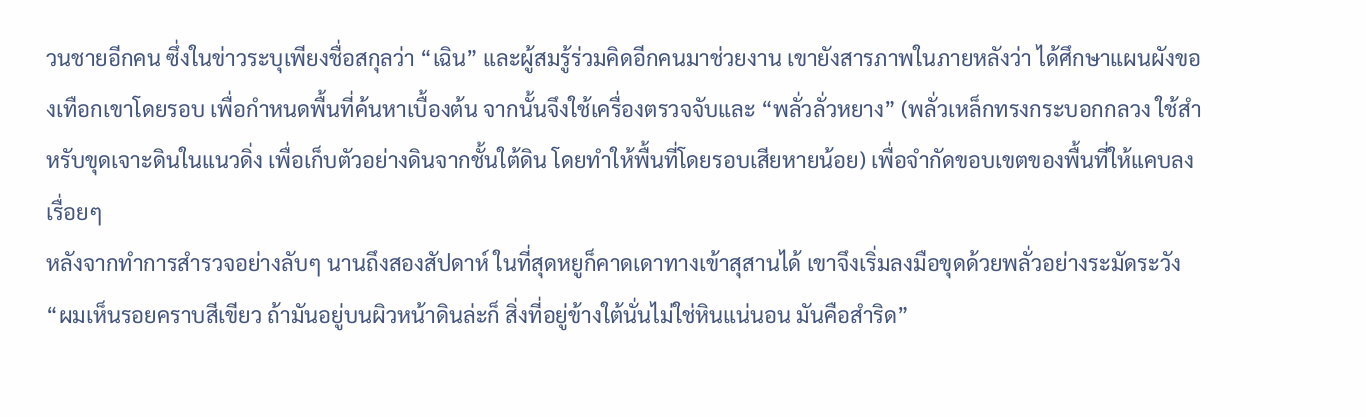วนชายอีกคน ซึ่งในข่าวระบุเพียงชื่อสกุลว่า “เฉิน” และผู้สมรู้ร่วมคิดอีกคนมาช่วยงาน เขายังสารภาพในภายหลังว่า ได้ศึกษาแผนผังของเทือกเขาโดยรอบ เพื่อกำหนดพื้นที่ค้นหาเบื้องต้น จากนั้นจึงใช้เครื่องตรวจจับและ “พลั่วลั่วหยาง” (พลั่วเหล็กทรงกระบอกกลวง ใช้สำหรับขุดเจาะดินในแนวดิ่ง เพื่อเก็บตัวอย่างดินจากชั้นใต้ดิน โดยทำให้พื้นที่โดยรอบเสียหายน้อย) เพื่อจำกัดขอบเขตของพื้นที่ให้แคบลงเรื่อยๆ
หลังจากทำการสำรวจอย่างลับๆ นานถึงสองสัปดาห์ ในที่สุดหยูก็คาดเดาทางเข้าสุสานได้ เขาจึงเริ่มลงมือขุดด้วยพลั่วอย่างระมัดระวัง
“ผมเห็นรอยคราบสีเขียว ถ้ามันอยู่บนผิวหน้าดินล่ะก็ สิ่งที่อยู่ข้างใต้นั่นไม่ใช่หินแน่นอน มันคือสำริด”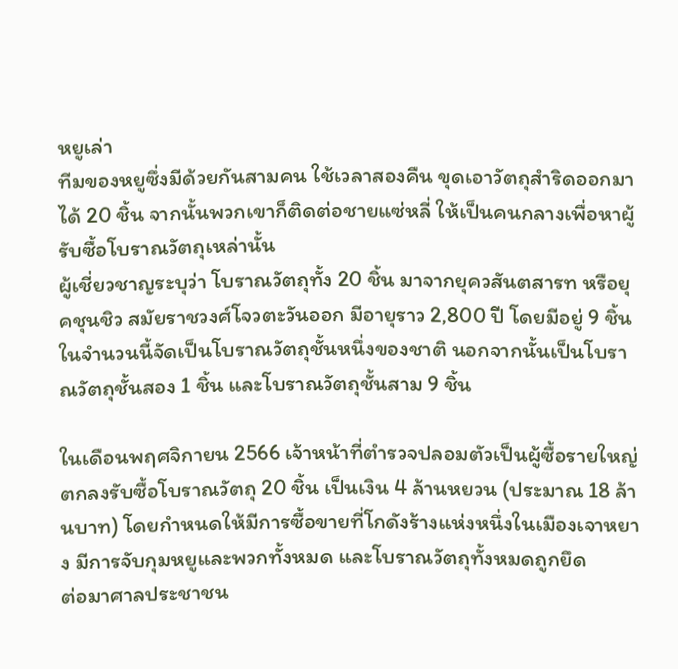หยูเล่า
ทีมของหยูซึ่งมีด้วยกันสามคน ใช้เวลาสองคืน ขุดเอาวัตถุสำริดออกมาได้ 20 ชิ้น จากนั้นพวกเขาก็ติดต่อชายแซ่หลี่ ให้เป็นคนกลางเพื่อหาผู้รับซื้อโบราณวัตถุเหล่านั้น
ผู้เชี่ยวชาญระบุว่า โบราณวัตถุทั้ง 20 ชิ้น มาจากยุควสันตสารท หรือยุคชุนชิว สมัยราชวงศ์โจวตะวันออก มีอายุราว 2,800 ปี โดยมีอยู่ 9 ชิ้น ในจำนวนนี้จัดเป็นโบราณวัตถุชั้นหนึ่งของชาติ นอกจากนั้นเป็นโบราณวัตถุชั้นสอง 1 ชิ้น และโบราณวัตถุชั้นสาม 9 ชิ้น

ในเดือนพฤศจิกายน 2566 เจ้าหน้าที่ตำรวจปลอมตัวเป็นผู้ซื้อรายใหญ่ ตกลงรับซื้อโบราณวัตถุ 20 ชิ้น เป็นเงิน 4 ล้านหยวน (ประมาณ 18 ล้านบาท) โดยกำหนดให้มีการซื้อขายที่โกดังร้างแห่งหนึ่งในเมืองเจาหยาง มีการจับกุมหยูและพวกทั้งหมด และโบราณวัตถุทั้งหมดถูกยึด
ต่อมาศาลประชาชน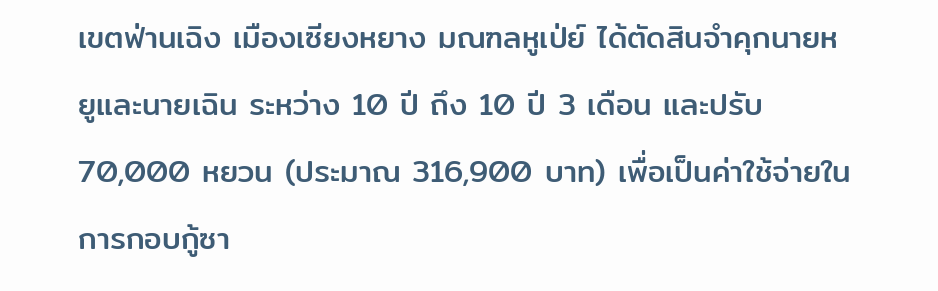เขตฟ่านเฉิง เมืองเซียงหยาง มณฑลหูเป่ย์ ได้ตัดสินจำคุกนายหยูและนายเฉิน ระหว่าง 10 ปี ถึง 10 ปี 3 เดือน และปรับ 70,000 หยวน (ประมาณ 316,900 บาท) เพื่อเป็นค่าใช้จ่ายในการกอบกู้ซา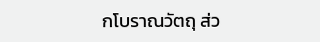กโบราณวัตถุ ส่ว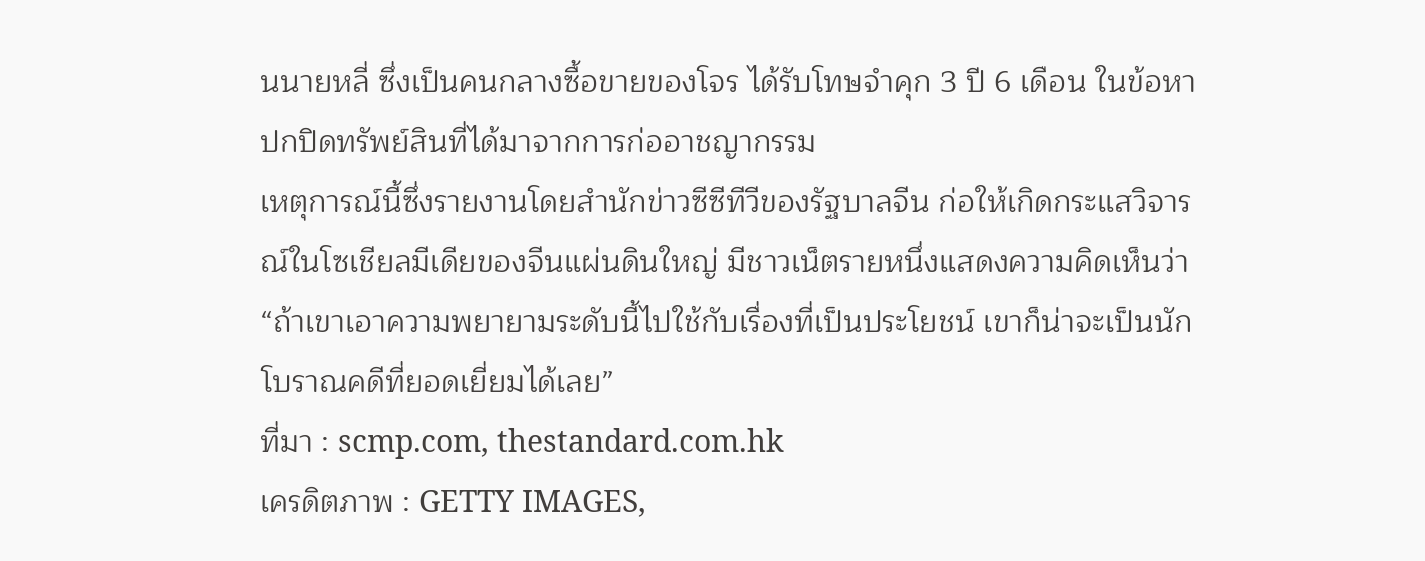นนายหลี่ ซึ่งเป็นคนกลางซื้อขายของโจร ได้รับโทษจำคุก 3 ปี 6 เดือน ในข้อหาปกปิดทรัพย์สินที่ได้มาจากการก่ออาชญากรรม
เหตุการณ์นี้ซึ่งรายงานโดยสำนักข่าวซีซีทีวีของรัฐบาลจีน ก่อให้เกิดกระแสวิจารณ์ในโซเชียลมีเดียของจีนแผ่นดินใหญ่ มีชาวเน็ตรายหนึ่งแสดงความคิดเห็นว่า “ถ้าเขาเอาความพยายามระดับนี้ไปใช้กับเรื่องที่เป็นประโยชน์ เขาก็น่าจะเป็นนักโบราณคดีที่ยอดเยี่ยมได้เลย”
ที่มา : scmp.com, thestandard.com.hk
เครดิตภาพ : GETTY IMAGES,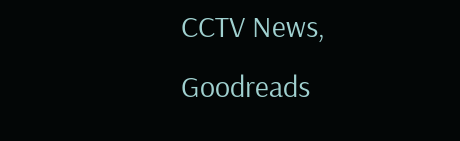CCTV News, Goodreads